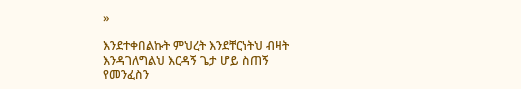»

እንደተቀበልኩት ምህረት እንደቸርነትህ ብዛት እንዳገለግልህ እርዳኝ ጌታ ሆይ ስጠኝ የመንፈስን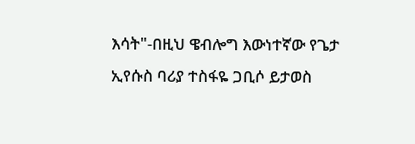እሳት"-በዚህ ዌብሎግ እውነተኛው የጌታ ኢየሱስ ባሪያ ተስፋዬ ጋቢሶ ይታወስ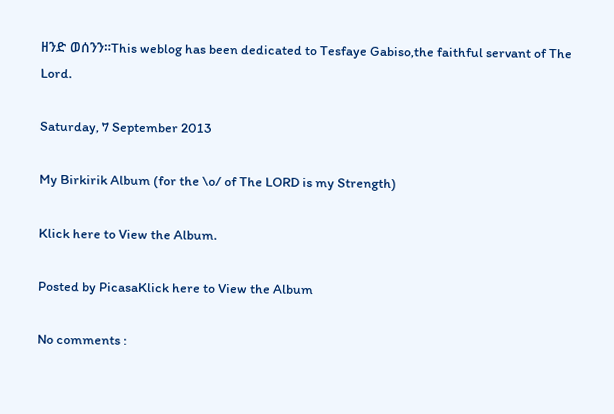ዘንድ ወሰንን።This weblog has been dedicated to Tesfaye Gabiso,the faithful servant of The Lord.

Saturday, 7 September 2013

My Birkirik Album (for the \o/ of The LORD is my Strength)

Klick here to View the Album.

Posted by PicasaKlick here to View the Album

No comments :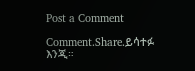Post a Comment

Comment.Share.ይሳተፉ እንጂ።